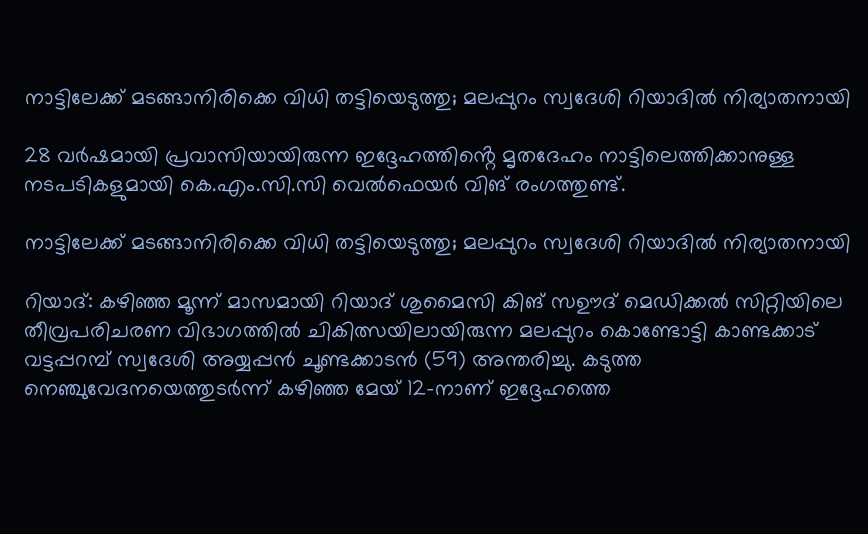നാട്ടിലേക്ക് മടങ്ങാനിരിക്കെ വിധി തട്ടിയെടുത്തു; മലപ്പുറം സ്വദേശി റിയാദിൽ നിര്യാതനായി

28 വർഷമായി പ്രവാസിയായിരുന്ന ഇദ്ദേഹത്തിൻ്റെ മൃതദേഹം നാട്ടിലെത്തിക്കാനുള്ള നടപടികളുമായി കെ.എം.സി.സി വെൽഫെയർ വിങ് രംഗത്തുണ്ട്.

നാട്ടിലേക്ക് മടങ്ങാനിരിക്കെ വിധി തട്ടിയെടുത്തു; മലപ്പുറം സ്വദേശി റിയാദിൽ നിര്യാതനായി

റിയാദ്: കഴിഞ്ഞ മൂന്ന് മാസമായി റിയാദ് ശുമൈസി കിങ് സഊദ് മെഡിക്കൽ സിറ്റിയിലെ തീവ്രപരിചരണ വിഭാഗത്തിൽ ചികിത്സയിലായിരുന്ന മലപ്പുറം കൊണ്ടോട്ടി കാണ്ടക്കാട് വട്ടപ്പറമ്പ് സ്വദേശി അയ്യപ്പൻ ചൂണ്ടക്കാടൻ (59) അന്തരിച്ചു. കടുത്ത നെഞ്ചുവേദനയെത്തുടർന്ന് കഴിഞ്ഞ മേയ് 12-നാണ് ഇദ്ദേഹത്തെ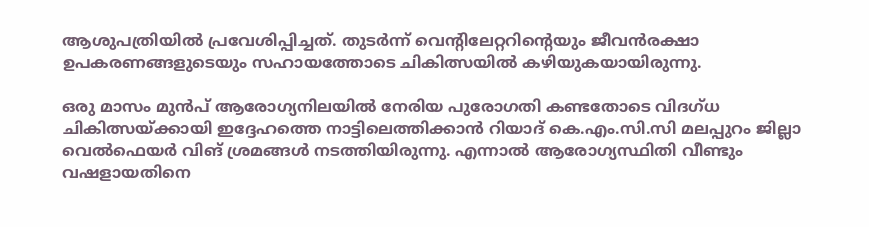ആശുപത്രിയിൽ പ്രവേശിപ്പിച്ചത്. തുടർന്ന് വെന്റിലേറ്ററിന്റെയും ജീവൻരക്ഷാ ഉപകരണങ്ങളുടെയും സഹായത്തോടെ ചികിത്സയിൽ കഴിയുകയായിരുന്നു.

ഒരു മാസം മുൻപ് ആരോഗ്യനിലയിൽ നേരിയ പുരോഗതി കണ്ടതോടെ വിദഗ്ധ ചികിത്സയ്ക്കായി ഇദ്ദേഹത്തെ നാട്ടിലെത്തിക്കാൻ റിയാദ് കെ.എം.സി.സി മലപ്പുറം ജില്ലാ വെൽഫെയർ വിങ് ശ്രമങ്ങൾ നടത്തിയിരുന്നു. എന്നാൽ ആരോഗ്യസ്ഥിതി വീണ്ടും വഷളായതിനെ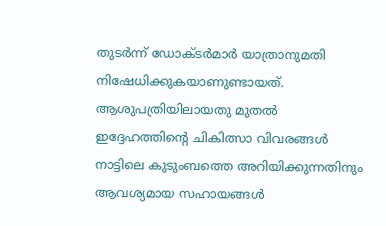തുടർന്ന് ഡോക്ടർമാർ യാത്രാനുമതി നിഷേധിക്കുകയാണുണ്ടായത്. ആശുപത്രിയിലായതു മുതൽ ഇദ്ദേഹത്തിന്റെ ചികിത്സാ വിവരങ്ങൾ നാട്ടിലെ കുടുംബത്തെ അറിയിക്കുന്നതിനും ആവശ്യമായ സഹായങ്ങൾ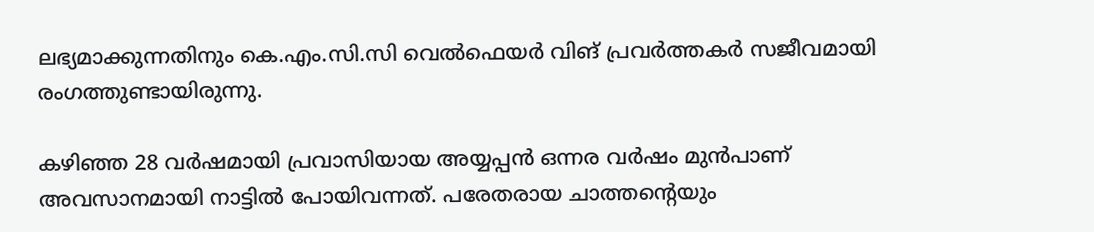ലഭ്യമാക്കുന്നതിനും കെ.എം.സി.സി വെൽഫെയർ വിങ് പ്രവർത്തകർ സജീവമായി രംഗത്തുണ്ടായിരുന്നു.

കഴിഞ്ഞ 28 വർഷമായി പ്രവാസിയായ അയ്യപ്പൻ ഒന്നര വർഷം മുൻപാണ് അവസാനമായി നാട്ടിൽ പോയിവന്നത്. പരേതരായ ചാത്തന്റെയും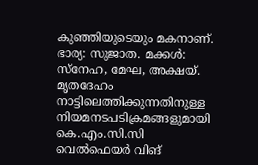കുഞ്ഞിയുടെയും മകനാണ്. ഭാര്യ: സുജാത. മക്കൾ: സ്നേഹ, മേഘ, അക്ഷയ്. മൃതദേഹം നാട്ടിലെത്തിക്കുന്നതിനുള്ള നിയമനടപടിക്രമങ്ങളുമായി കെ.എം.സി.സി വെൽഫെയർ വിങ്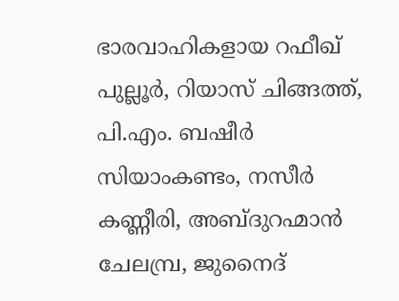ഭാരവാഹികളായ റഫീഖ് പുല്ലൂർ, റിയാസ് ചിങ്ങത്ത്, പി.എം. ബഷീർ സിയാംകണ്ടം, നസീർ കണ്ണീരി, അബ്ദുറഹ്മാൻ ചേലമ്പ്ര, ജുനൈദ്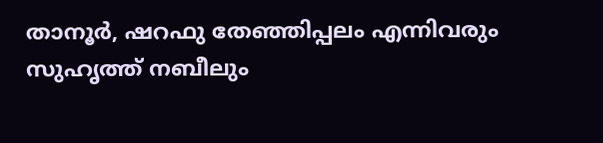താനൂർ, ഷറഫു തേഞ്ഞിപ്പലം എന്നിവരും സുഹൃത്ത് നബീലും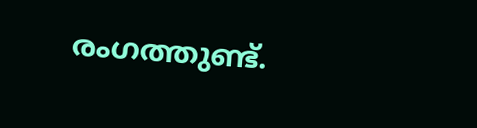രംഗത്തുണ്ട്.